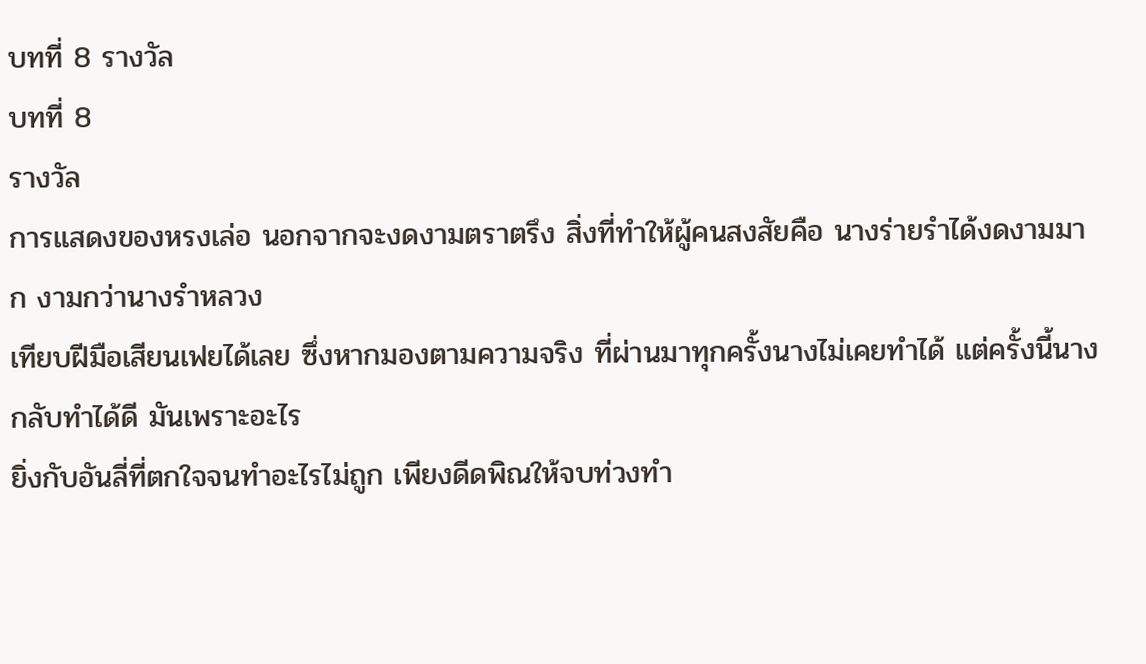บทที่ 8 รางวัล
บทที่ 8
รางวัล
การแสดงของหรงเล่อ นอกจากจะงดงามตราตรึง สิ่งที่ทำให้ผู้คนสงสัยคือ นางร่ายรำได้งดงามมาก งามกว่านางรำหลวง
เทียบฝีมือเสียนเฟยได้เลย ซึ่งหากมองตามความจริง ที่ผ่านมาทุกครั้งนางไม่เคยทำได้ แต่ครั้งนี้นางกลับทำได้ดี มันเพราะอะไร
ยิ่งกับอันลี่ที่ตกใจจนทำอะไรไม่ถูก เพียงดีดพิณให้จบท่วงทำ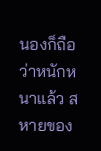นองก็ถือว่าหนักหนาแล้ว สหายของ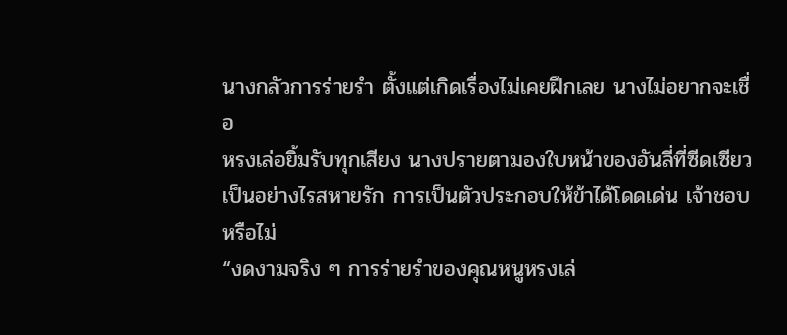นางกลัวการร่ายรำ ตั้งแต่เกิดเรื่องไม่เคยฝึกเลย นางไม่อยากจะเชื่อ
หรงเล่อยิ้มรับทุกเสียง นางปรายตามองใบหน้าของอันลี่ที่ซีดเซียว
เป็นอย่างไรสหายรัก การเป็นตัวประกอบให้ข้าได้โดดเด่น เจ้าชอบหรือไม่
“งดงามจริง ๆ การร่ายรำของคุณหนูหรงเล่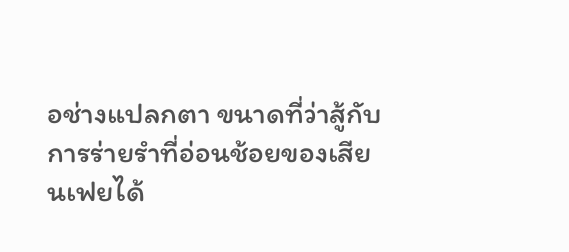อช่างแปลกตา ขนาดที่ว่าสู้กับการร่ายรำที่อ่อนช้อยของเสียนเฟยได้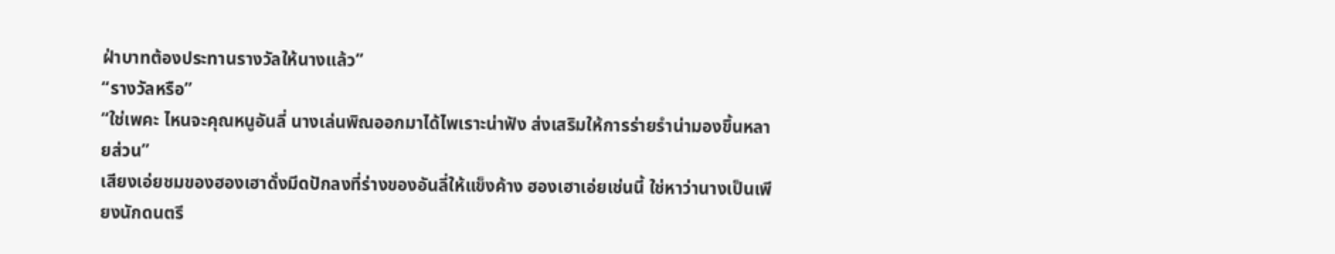ฝ่าบาทต้องประทานรางวัลให้นางแล้ว”
“รางวัลหรือ”
“ใช่เพคะ ไหนจะคุณหนูอันลี่ นางเล่นพิณออกมาได้ไพเราะน่าฟัง ส่งเสริมให้การร่ายรำน่ามองขึ้นหลายส่วน”
เสียงเอ่ยชมของฮองเฮาดั่งมีดปักลงที่ร่างของอันลี่ให้แข็งค้าง ฮองเฮาเอ่ยเช่นนี้ ใช่หาว่านางเป็นเพียงนักดนตรี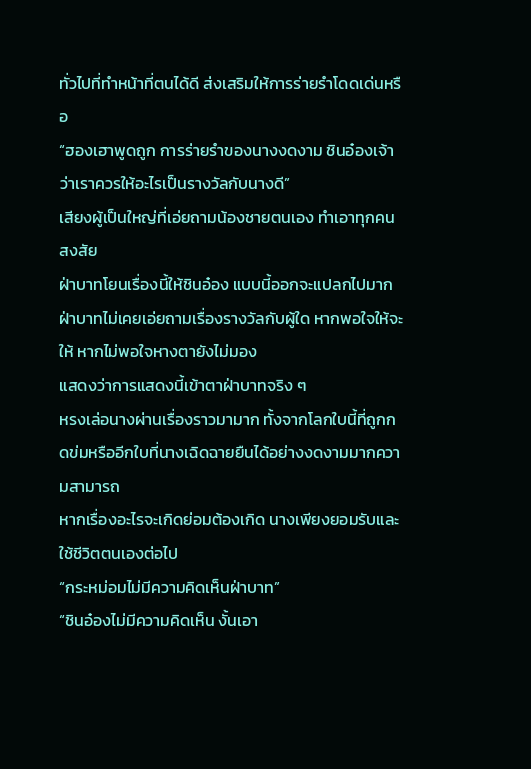ทั่วไปที่ทำหน้าที่ตนได้ดี ส่งเสริมให้การร่ายรำโดดเด่นหรือ
“ฮองเฮาพูดถูก การร่ายรำของนางงดงาม ชินอ๋องเจ้าว่าเราควรให้อะไรเป็นรางวัลกับนางดี”
เสียงผู้เป็นใหญ่ที่เอ่ยถามน้องชายตนเอง ทำเอาทุกคนสงสัย
ฝ่าบาทโยนเรื่องนี้ให้ชินอ๋อง แบบนี้ออกจะแปลกไปมาก
ฝ่าบาทไม่เคยเอ่ยถามเรื่องรางวัลกับผู้ใด หากพอใจให้จะให้ หากไม่พอใจหางตายังไม่มอง
แสดงว่าการแสดงนี้เข้าตาฝ่าบาทจริง ๆ
หรงเล่อนางผ่านเรื่องราวมามาก ทั้งจากโลกใบนี้ที่ถูกกดข่มหรืออีกใบที่นางเฉิดฉายยืนได้อย่างงดงามมากความสามารถ
หากเรื่องอะไรจะเกิดย่อมต้องเกิด นางเพียงยอมรับและใช้ชีวิตตนเองต่อไป
“กระหม่อมไม่มีความคิดเห็นฝ่าบาท”
“ชินอ๋องไม่มีความคิดเห็น งั้นเอา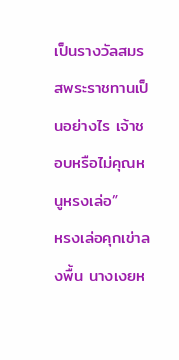เป็นรางวัลสมรสพระราชทานเป็นอย่างไร เจ้าชอบหรือไม่คุณหนูหรงเล่อ”
หรงเล่อคุกเข่าลงพื้น นางเงยห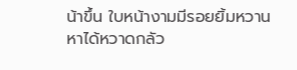น้าขึ้น ใบหน้างามมีรอยยิ้มหวานหาได้หวาดกลัว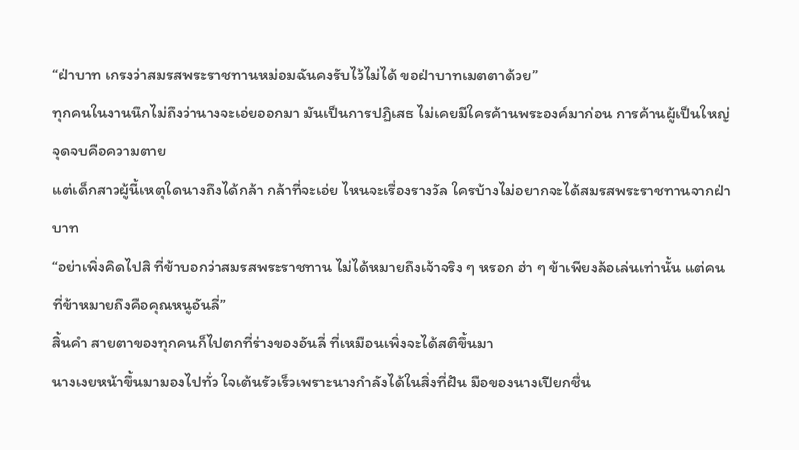“ฝ่าบาท เกรงว่าสมรสพระราชทานหม่อมฉันคงรับไว้ไม่ได้ ขอฝ่าบาทเมตตาด้วย”
ทุกคนในงานนึกไม่ถึงว่านางจะเอ่ยออกมา มันเป็นการปฏิเสธ ไม่เคยมีใครค้านพระองค์มาก่อน การค้านผู้เป็นใหญ่ จุดจบคือความตาย
แต่เด็กสาวผู้นี้เหตุใดนางถึงได้กล้า กล้าที่จะเอ่ย ไหนจะเรื่องรางวัล ใครบ้างไม่อยากจะได้สมรสพระราชทานจากฝ่าบาท
“อย่าเพิ่งคิดไปสิ ที่ข้าบอกว่าสมรสพระราชทาน ไม่ได้หมายถึงเจ้าจริง ๆ หรอก ฮ่า ๆ ข้าเพียงล้อเล่นเท่านั้น แต่คนที่ข้าหมายถึงคือคุณหนูอันลี่”
สิ้นคำ สายตาของทุกคนก็ไปตกที่ร่างของอันลี่ ที่เหมือนเพิ่งจะได้สติขึ้นมา
นางเงยหน้าขึ้นมามองไปทั่ว ใจเต้นรัวเร็วเพราะนางกำลังได้ในสิ่งที่ฝัน มือของนางเปียกชื่น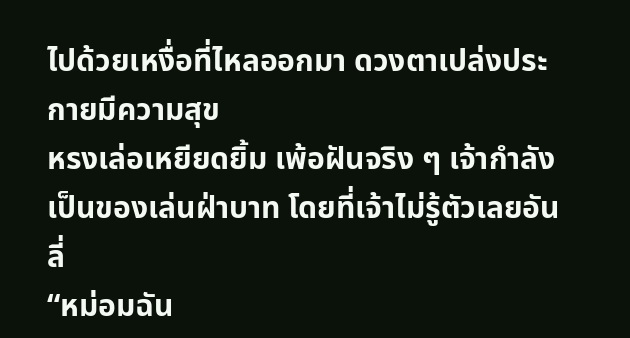ไปด้วยเหงื่อที่ไหลออกมา ดวงตาเปล่งประกายมีความสุข
หรงเล่อเหยียดยิ้ม เพ้อฝันจริง ๆ เจ้ากำลังเป็นของเล่นฝ่าบาท โดยที่เจ้าไม่รู้ตัวเลยอันลี่
“หม่อมฉัน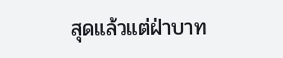สุดแล้วแต่ฝ่าบาท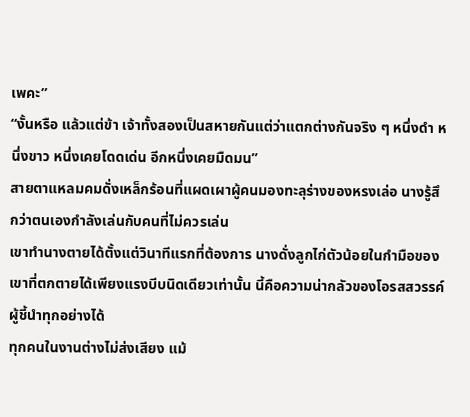เพคะ”
“งั้นหรือ แล้วแต่ข้า เจ้าทั้งสองเป็นสหายกันแต่ว่าแตกต่างกันจริง ๆ หนึ่งดำ หนึ่งขาว หนึ่งเคยโดดเด่น อีกหนึ่งเคยมืดมน”
สายตาแหลมคมดั่งเหล็กร้อนที่แผดเผาผู้คนมองทะลุร่างของหรงเล่อ นางรู้สึกว่าตนเองกำลังเล่นกับคนที่ไม่ควรเล่น
เขาทำนางตายได้ตั้งแต่วินาทีแรกที่ต้องการ นางดั่งลูกไก่ตัวน้อยในกำมือของเขาที่ตกตายได้เพียงแรงบีบนิดเดียวเท่านั้น นี้คือความน่ากลัวของโอรสสวรรค์ ผู้ชี้นำทุกอย่างได้
ทุกคนในงานต่างไม่ส่งเสียง แม้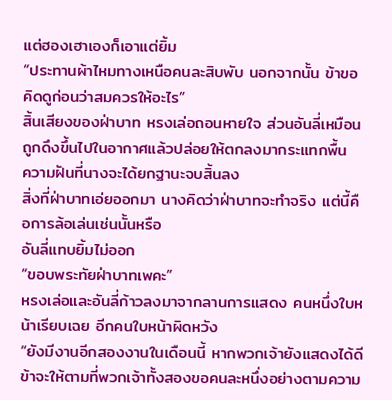แต่ฮองเฮาเองก็เอาแต่ยิ้ม
“ประทานผ้าไหมทางเหนือคนละสิบพับ นอกจากนั้น ข้าขอคิดดูก่อนว่าสมควรให้อะไร”
สิ้นเสียงของฝ่าบาท หรงเล่อถอนหายใจ ส่วนอันลี่เหมือนถูกดึงขึ้นไปในอากาศแล้วปล่อยให้ตกลงมากระแทกพื้น
ความฝันที่นางจะได้ยกฐานะจบสิ้นลง
สิ่งที่ฝ่าบาทเอ่ยออกมา นางคิดว่าฝ่าบาทจะทำจริง แต่นี้คือการล้อเล่นเช่นนั้นหรือ
อันลี่แทบยิ้มไม่ออก
“ขอบพระทัยฝ่าบาทเพคะ”
หรงเล่อและอันลี่ก้าวลงมาจากลานการแสดง คนหนึ่งใบหน้าเรียบเฉย อีกคนใบหน้าผิดหวัง
“ยังมีงานอีกสองงานในเดือนนี้ หากพวกเจ้ายังแสดงได้ดี ข้าจะให้ตามที่พวกเจ้าทั้งสองขอคนละหนึ่งอย่างตามความ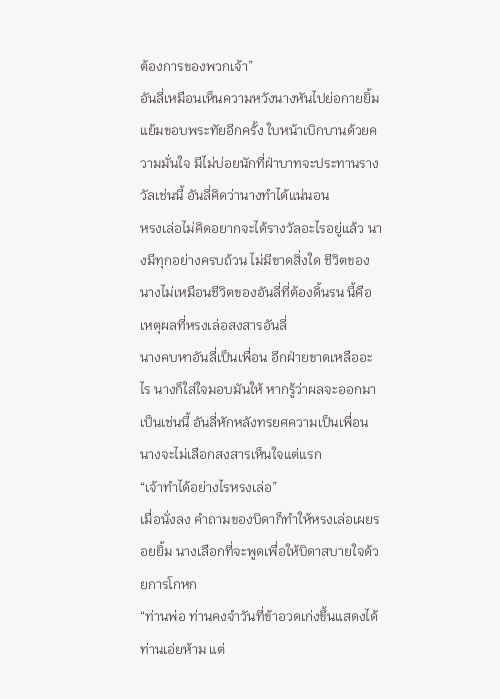ต้องการของพวกเจ้า”
อันลี่เหมือนเห็นความหวังนางหันไปย่อกายยิ้มแย้มขอบพระทัยอีกครั้ง ใบหน้าเบิกบานด้วยความมั่นใจ มีไม่บ่อยนักที่ฝ่าบาทจะประทานรางวัลเช่นนี้ อันลี่คิดว่านางทำได้แน่นอน
หรงเล่อไม่คิดอยากจะได้รางวัลอะไรอยู่แล้ว นางมีทุกอย่างครบถ้วน ไม่มีขาดสิ่งใด ชีวิตของนางไม่เหมือนชีวิตของอันลี่ที่ต้องดิ้นรน นี้คือเหตุผลที่หรงเล่อสงสารอันลี่
นางคบหาอันลี่เป็นเพื่อน อีกฝ่ายขาดเหลืออะไร นางก็ใส่ใจมอบมันให้ หากรู้ว่าผลจะออกมาเป็นเช่นนี้ อันลี่หักหลังทรยศความเป็นเพื่อน นางจะไม่เลือกสงสารเห็นใจแต่แรก
“เจ้าทำได้อย่างไรหรงเล่อ”
เมื่อนั่งลง คำถามของบิดาก็ทำให้หรงเล่อเผยรอยยิ้ม นางเลือกที่จะพูดเพื่อให้บิดาสบายใจด้วยการโกหก
“ท่านพ่อ ท่านคงจำวันที่ข้าอวดเก่งขึ้นแสดงได้ ท่านเอ่ยห้าม แต่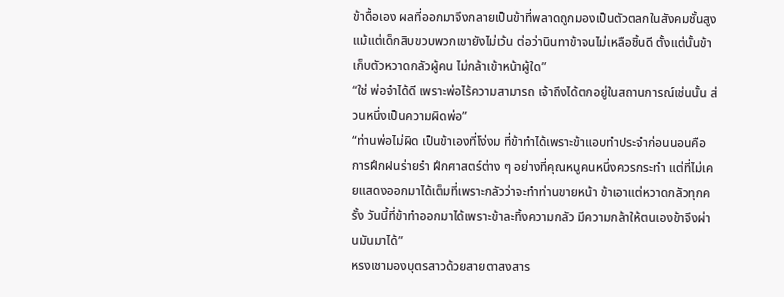ข้าดื้อเอง ผลที่ออกมาจึงกลายเป็นข้าที่พลาดถูกมองเป็นตัวตลกในสังคมชั้นสูง แม้แต่เด็กสิบขวบพวกเขายังไม่เว้น ต่อว่านินทาข้าจนไม่เหลือชิ้นดี ตั้งแต่นั้นข้าเก็บตัวหวาดกลัวผู้คน ไม่กล้าเข้าหน้าผู้ใด”
“ใช่ พ่อจำได้ดี เพราะพ่อไร้ความสามารถ เจ้าถึงได้ตกอยู่ในสถานการณ์เช่นนั้น ส่วนหนึ่งเป็นความผิดพ่อ”
“ท่านพ่อไม่ผิด เป็นข้าเองที่โง่งม ที่ข้าทำได้เพราะข้าแอบทำประจำก่อนนอนคือการฝึกฝนร่ายรำ ฝึกศาสตร์ต่าง ๆ อย่างที่คุณหนูคนหนึ่งควรกระทำ แต่ที่ไม่เคยแสดงออกมาได้เต็มที่เพราะกลัวว่าจะทำท่านขายหน้า ข้าเอาแต่หวาดกลัวทุกครั้ง วันนี้ที่ข้าทำออกมาได้เพราะข้าละทิ้งความกลัว มีความกล้าให้ตนเองข้าจึงผ่านมันมาได้”
หรงเชามองบุตรสาวด้วยสายตาสงสาร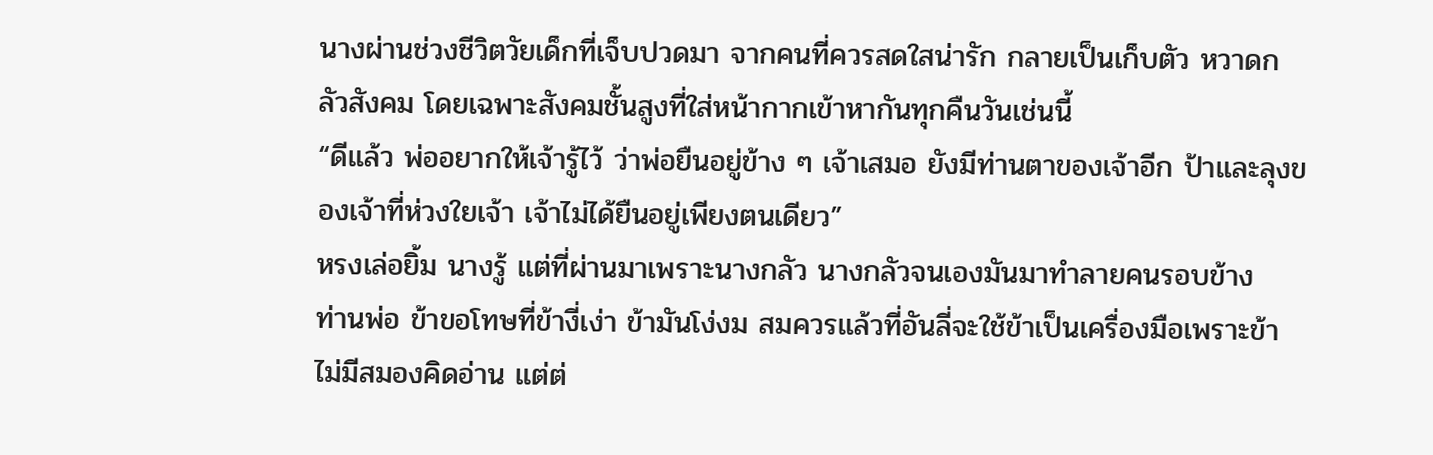นางผ่านช่วงชีวิตวัยเด็กที่เจ็บปวดมา จากคนที่ควรสดใสน่ารัก กลายเป็นเก็บตัว หวาดกลัวสังคม โดยเฉพาะสังคมชั้นสูงที่ใส่หน้ากากเข้าหากันทุกคืนวันเช่นนี้
“ดีแล้ว พ่ออยากให้เจ้ารู้ไว้ ว่าพ่อยืนอยู่ข้าง ๆ เจ้าเสมอ ยังมีท่านตาของเจ้าอีก ป้าและลุงของเจ้าที่ห่วงใยเจ้า เจ้าไม่ได้ยืนอยู่เพียงตนเดียว”
หรงเล่อยิ้ม นางรู้ แต่ที่ผ่านมาเพราะนางกลัว นางกลัวจนเองมันมาทำลายคนรอบข้าง
ท่านพ่อ ข้าขอโทษที่ข้างี่เง่า ข้ามันโง่งม สมควรแล้วที่อันลี่จะใช้ข้าเป็นเครื่องมือเพราะข้าไม่มีสมองคิดอ่าน แต่ต่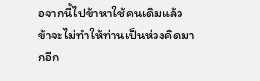อจากนี้ไปข้าหาใช้คนเดิมแล้ว ข้าจะไม่ทำให้ท่านเป็นห่วงคิดมากอีก